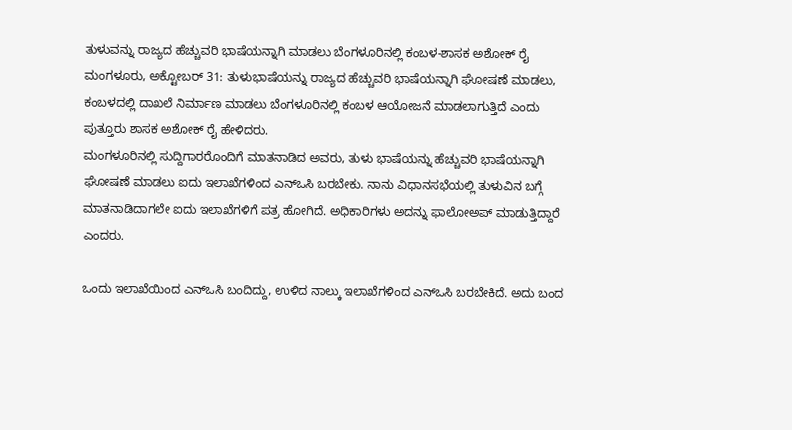ತುಳುವನ್ನು ರಾಜ್ಯದ ಹೆಚ್ಚುವರಿ ಭಾಷೆಯನ್ನಾಗಿ ಮಾಡಲು ಬೆಂಗಳೂರಿನಲ್ಲಿ ಕಂಬಳ-ಶಾಸಕ ಅಶೋಕ್ ರೈ
ಮಂಗಳೂರು, ಅಕ್ಟೋಬರ್ 31: ತುಳುಭಾಷೆಯನ್ನು ರಾಜ್ಯದ ಹೆಚ್ಚುವರಿ ಭಾಷೆಯನ್ನಾಗಿ ಘೋಷಣೆ ಮಾಡಲು, ಕಂಬಳದಲ್ಲಿ ದಾಖಲೆ ನಿರ್ಮಾಣ ಮಾಡಲು ಬೆಂಗಳೂರಿನಲ್ಲಿ ಕಂಬಳ ಆಯೋಜನೆ ಮಾಡಲಾಗುತ್ತಿದೆ ಎಂದು ಪುತ್ತೂರು ಶಾಸಕ ಅಶೋಕ್ ರೈ ಹೇಳಿದರು.
ಮಂಗಳೂರಿನಲ್ಲಿ ಸುದ್ದಿಗಾರರೊಂದಿಗೆ ಮಾತನಾಡಿದ ಅವರು, ತುಳು ಭಾಷೆಯನ್ನು ಹೆಚ್ಚುವರಿ ಭಾಷೆಯನ್ನಾಗಿ ಘೋಷಣೆ ಮಾಡಲು ಐದು ಇಲಾಖೆಗಳಿಂದ ಎನ್ಒಸಿ ಬರಬೇಕು. ನಾನು ವಿಧಾನಸಭೆಯಲ್ಲಿ ತುಳುವಿನ ಬಗ್ಗೆ ಮಾತನಾಡಿದಾಗಲೇ ಐದು ಇಲಾಖೆಗಳಿಗೆ ಪತ್ರ ಹೋಗಿದೆ. ಅಧಿಕಾರಿಗಳು ಅದನ್ನು ಫಾಲೋಅಪ್ ಮಾಡುತ್ತಿದ್ದಾರೆ ಎಂದರು.

ಒಂದು ಇಲಾಖೆಯಿಂದ ಎನ್ಒಸಿ ಬಂದಿದ್ದು, ಉಳಿದ ನಾಲ್ಕು ಇಲಾಖೆಗಳಿಂದ ಎನ್ಒಸಿ ಬರಬೇಕಿದೆ. ಅದು ಬಂದ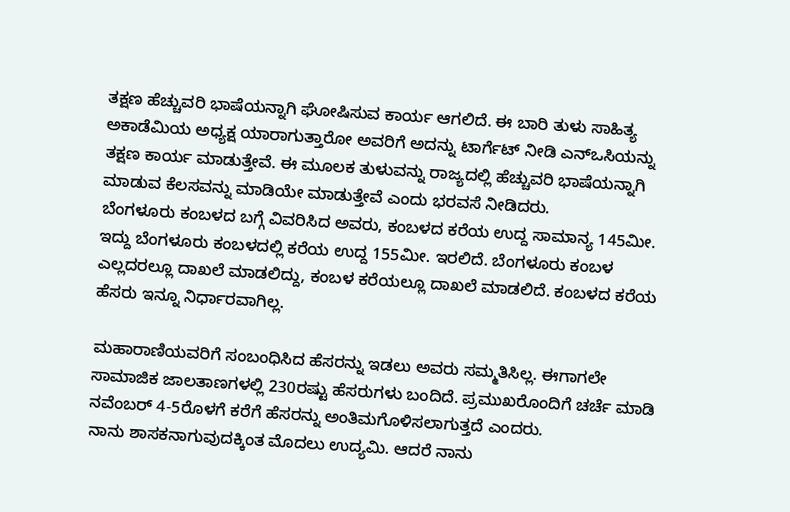ತಕ್ಷಣ ಹೆಚ್ಚುವರಿ ಭಾಷೆಯನ್ನಾಗಿ ಘೋಷಿಸುವ ಕಾರ್ಯ ಆಗಲಿದೆ. ಈ ಬಾರಿ ತುಳು ಸಾಹಿತ್ಯ ಅಕಾಡೆಮಿಯ ಅಧ್ಯಕ್ಷ ಯಾರಾಗುತ್ತಾರೋ ಅವರಿಗೆ ಅದನ್ನು ಟಾರ್ಗೆಟ್ ನೀಡಿ ಎನ್ಒಸಿಯನ್ನು ತಕ್ಷಣ ಕಾರ್ಯ ಮಾಡುತ್ತೇವೆ. ಈ ಮೂಲಕ ತುಳುವನ್ನು ರಾಜ್ಯದಲ್ಲಿ ಹೆಚ್ಚುವರಿ ಭಾಷೆಯನ್ನಾಗಿ ಮಾಡುವ ಕೆಲಸವನ್ನು ಮಾಡಿಯೇ ಮಾಡುತ್ತೇವೆ ಎಂದು ಭರವಸೆ ನೀಡಿದರು.
ಬೆಂಗಳೂರು ಕಂಬಳದ ಬಗ್ಗೆ ವಿವರಿಸಿದ ಅವರು, ಕಂಬಳದ ಕರೆಯ ಉದ್ದ ಸಾಮಾನ್ಯ 145ಮೀ. ಇದ್ದು ಬೆಂಗಳೂರು ಕಂಬಳದಲ್ಲಿ ಕರೆಯ ಉದ್ದ 155ಮೀ. ಇರಲಿದೆ. ಬೆಂಗಳೂರು ಕಂಬಳ ಎಲ್ಲದರಲ್ಲೂ ದಾಖಲೆ ಮಾಡಲಿದ್ದು, ಕಂಬಳ ಕರೆಯಲ್ಲೂ ದಾಖಲೆ ಮಾಡಲಿದೆ. ಕಂಬಳದ ಕರೆಯ ಹೆಸರು ಇನ್ನೂ ನಿರ್ಧಾರವಾಗಿಲ್ಲ.

ಮಹಾರಾಣಿಯವರಿಗೆ ಸಂಬಂಧಿಸಿದ ಹೆಸರನ್ನು ಇಡಲು ಅವರು ಸಮ್ಮತಿಸಿಲ್ಲ. ಈಗಾಗಲೇ ಸಾಮಾಜಿಕ ಜಾಲತಾಣಗಳಲ್ಲಿ 230ರಷ್ಟು ಹೆಸರುಗಳು ಬಂದಿದೆ. ಪ್ರಮುಖರೊಂದಿಗೆ ಚರ್ಚೆ ಮಾಡಿ ನವೆಂಬರ್ 4-5ರೊಳಗೆ ಕರೆಗೆ ಹೆಸರನ್ನು ಅಂತಿಮಗೊಳಿಸಲಾಗುತ್ತದೆ ಎಂದರು.
ನಾನು ಶಾಸಕನಾಗುವುದಕ್ಕಿಂತ ಮೊದಲು ಉದ್ಯಮಿ. ಆದರೆ ನಾನು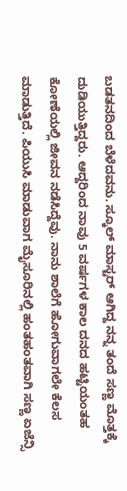ಬಡತನದಿಂದ ಬೆಳೆದವನು. ಸ್ಕೂಲ್ ಮಾಸ್ಟರ್ ಆಗಿದ್ದ ನನ್ನ ತಂದೆ ಸಣ್ಣ ಮೊತ್ತಕ್ಕೆ ದುಡಿಯುತ್ತಿದ್ದರು. ಆದ್ದರಿಂದ ನಾವು 5 ವರ್ಷಗಳ ಕಾಲ ದನದ ಹಟ್ಟಿಯಂತಹ ಕೋಣೆಯಲ್ಲಿ ಜೀವನ ನಡೆಸಿದ್ದೆವು. ನಾನು ಶಾಲೆಗೆ ಹೋಗುವಾಗಲೇ ಕೆಲಸ ಮಾಡುತ್ತಿದೆ. ಪಿಯುಸಿ ಮಾಡುವಾಗ ಮೈಸೂರಿನಲ್ಲಿ ಹಂತಹಂತವಾಗಿ ಸಣ್ಣ ಏಜೆನ್ಸಿ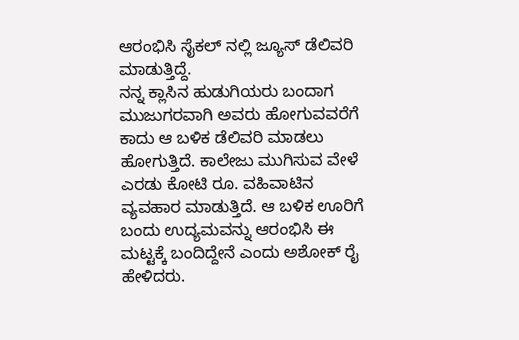ಆರಂಭಿಸಿ ಸೈಕಲ್ ನಲ್ಲಿ ಜ್ಯೂಸ್ ಡೆಲಿವರಿ ಮಾಡುತ್ತಿದ್ದೆ.
ನನ್ನ ಕ್ಲಾಸಿನ ಹುಡುಗಿಯರು ಬಂದಾಗ ಮುಜುಗರವಾಗಿ ಅವರು ಹೋಗುವವರೆಗೆ ಕಾದು ಆ ಬಳಿಕ ಡೆಲಿವರಿ ಮಾಡಲು ಹೋಗುತ್ತಿದೆ. ಕಾಲೇಜು ಮುಗಿಸುವ ವೇಳೆ ಎರಡು ಕೋಟಿ ರೂ. ವಹಿವಾಟಿನ ವ್ಯವಹಾರ ಮಾಡುತ್ತಿದೆ. ಆ ಬಳಿಕ ಊರಿಗೆ ಬಂದು ಉದ್ಯಮವನ್ನು ಆರಂಭಿಸಿ ಈ ಮಟ್ಟಕ್ಕೆ ಬಂದಿದ್ದೇನೆ ಎಂದು ಅಶೋಕ್ ರೈ ಹೇಳಿದರು.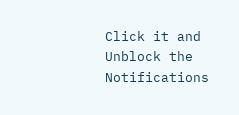Click it and Unblock the Notifications